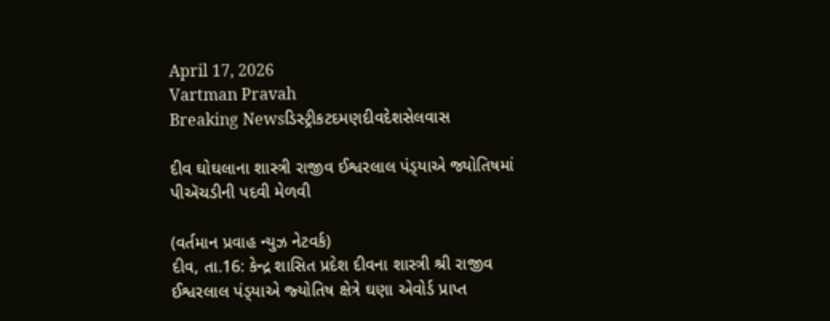April 17, 2026
Vartman Pravah
Breaking Newsડિસ્ટ્રીકટદમણદીવદેશસેલવાસ

દીવ ઘોઘલાના શાસ્ત્રી રાજીવ ઈશ્વરલાલ પંડ્‍યાએ જ્યોતિષમાં પીઍચડીની પદવી મેળવી

(વર્તમાન પ્રવાહ ન્‍યુઝ નેટવર્ક)
દીવ, તા.16: કેન્‍દ્ર શાસિત પ્રદેશ દીવના શાસ્ત્રી શ્રી રાજીવ ઈશ્વરલાલ પંડ્‍યાએ જ્‍યોતિષ ક્ષેત્રે ઘણા એવોર્ડ પ્રાપ્ત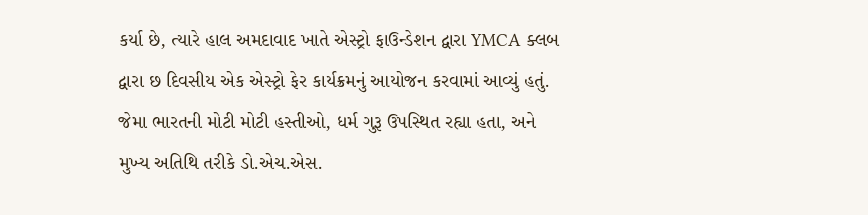કર્યા છે, ત્‍યારે હાલ અમદાવાદ ખાતે એસ્‍ટ્રો ફાઉન્‍ડેશન દ્વારા YMCA ક્‍લબ દ્વારા છ દિવસીય એક એસ્‍ટ્રો ફેર કાર્યક્રમનું આયોજન કરવામાં આવ્‍યું હતું. જેમા ભારતની મોટી મોટી હસ્‍તીઓ, ધર્મ ગુરૂ ઉપસ્‍થિત રહ્યા હતા, અને મુખ્‍ય અતિથિ તરીકે ડો.એચ.એસ.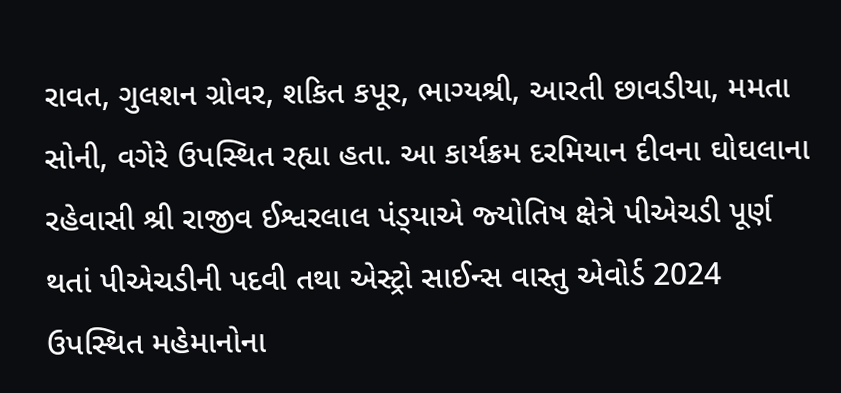રાવત, ગુલશન ગ્રોવર, શકિત કપૂર, ભાગ્‍યશ્રી, આરતી છાવડીયા, મમતા સોની, વગેરે ઉપસ્‍થિત રહ્યા હતા. આ કાર્યક્રમ દરમિયાન દીવના ઘોઘલાના રહેવાસી શ્રી રાજીવ ઈશ્વરલાલ પંડ્‍યાએ જ્‍યોતિષ ક્ષેત્રે પીએચડી પૂર્ણ થતાં પીએચડીની પદવી તથા એસ્‍ટ્રો સાઈન્‍સ વાસ્‍તુ એવોર્ડ 2024 ઉપસ્‍થિત મહેમાનોના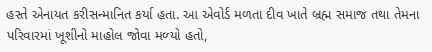હસ્‍તે એનાયત કરીસન્‍માનિત કર્યા હતા. આ એવોર્ડ મળતા દીવ ખાતે બ્રહ્મ સમાજ તથા તેમના પરિવારમાં ખૂશીનો માહોલ જોવા મળ્‍યો હતો,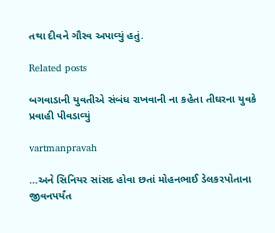તથા દીવને ગૌરવ અપાવ્‍યું હતું.

Related posts

બગવાડાની યુવતીએ સંબંધ રાખવાની ના કહેતા તીઘરના યુવકે પ્રવાહી પીવડાવ્‍યું

vartmanpravah

…અને સિનિયર સાંસદ હોવા છતાં મોહનભાઈ ડેલકરપોતાના જીવનપર્યંત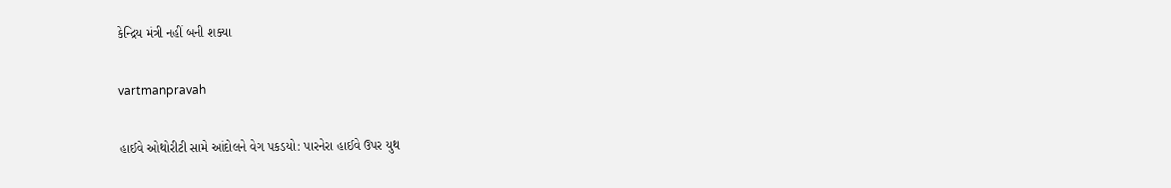કેન્‍દ્રિય મંત્રી નહીં બની શક્‍યા

vartmanpravah

હાઈવે ઓથોરીટી સામે આંદોલને વેગ પકડયો: પારનેરા હાઈવે ઉપર યુથ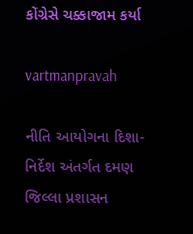કોંગ્રેસે ચક્કાજામ કર્યા

vartmanpravah

નીતિ આયોગના દિશા-નિર્દેશ અંતર્ગત દમણ જિલ્લા પ્રશાસન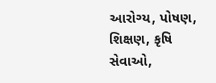આરોગ્‍ય, પોષણ, શિક્ષણ, કૃષિ સેવાઓ,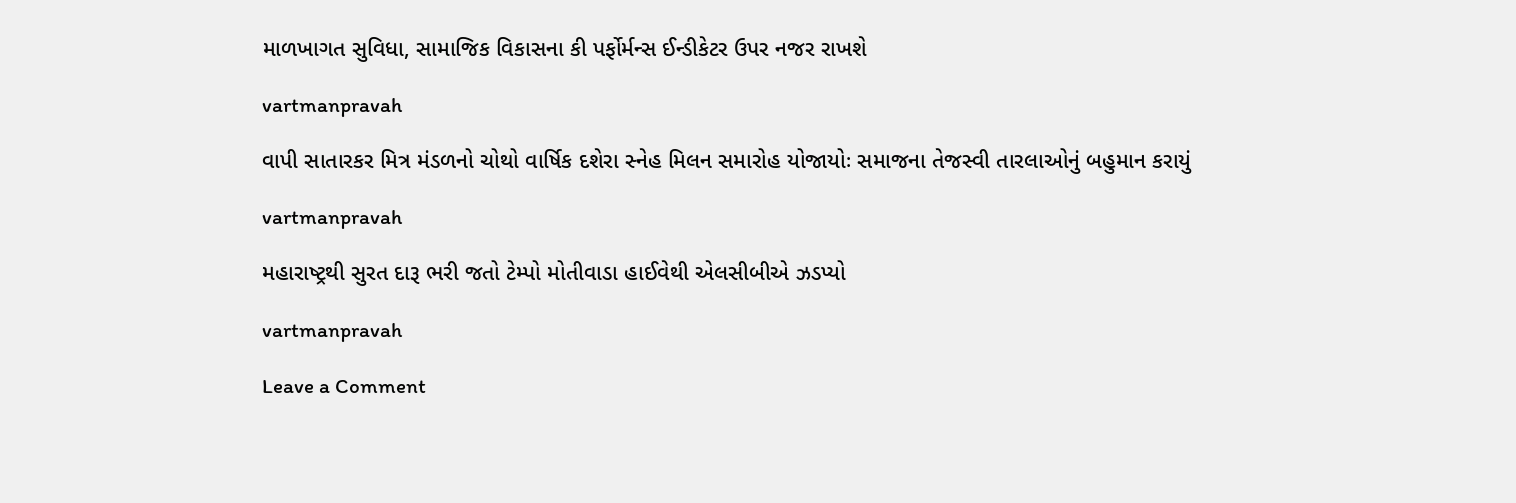માળખાગત સુવિધા, સામાજિક વિકાસના કી પર્ફોર્મન્‍સ ઈન્‍ડીકેટર ઉપર નજર રાખશે

vartmanpravah

વાપી સાતારકર મિત્ર મંડળનો ચોથો વાર્ષિક દશેરા સ્‍નેહ મિલન સમારોહ યોજાયોઃ સમાજના તેજસ્‍વી તારલાઓનું બહુમાન કરાયું

vartmanpravah

મહારાષ્‍ટ્રથી સુરત દારૂ ભરી જતો ટેમ્‍પો મોતીવાડા હાઈવેથી એલસીબીએ ઝડપ્‍યો

vartmanpravah

Leave a Comment